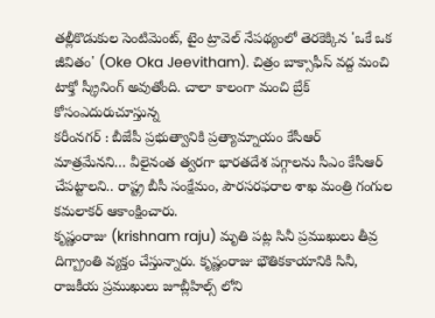తల్లీకొడుకుల సెంటిమెంట్, టైం ట్రావెల్ నేపథ్యంలో తెరకెక్కిన 'ఒకే ఒక జీవితం' (Oke Oka Jeevitham). చిత్రం బాక్సాఫీస్ వద్ద మంచి టాక్తో స్క్రీనింగ్ అవుతోంది. చాలా కాలంగా మంచి బ్రేక్ కోసంఎదురుచూస్తున్న
కరీంనగర్ : బీజేపీ ప్రభుత్వానికి ప్రత్యామ్నాయం కేసీఆర్ మాత్రమేనని… వీలైనంత త్వరగా భారతదేశ పగ్గాలను సీఎం కేసీఆర్ చేపట్టాలని.. రాష్ట్ర బీసీ సంక్షేమం, పౌరసరఫరాల శాఖ మంత్రి గంగుల కమలాకర్ ఆకాంక్షించారు.
కృష్ణంరాజు (krishnam raju) మృతి పట్ల సినీ ప్రముఖులు తీవ్ర దిగ్బ్రాంతి వ్యక్తం చేస్తున్నారు. కృష్ణంరాజు భౌతికకాయానికి సినీ, రాజకీయ ప్రముఖులు జూబ్లీహిల్స్ లోని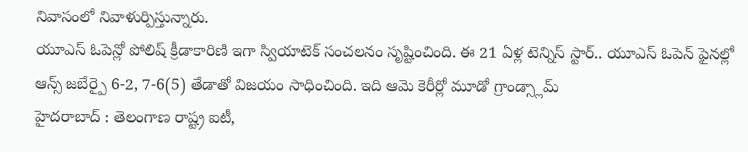నివాసంలో నివాళుర్పిస్తున్నారు.
యూఎస్ ఓపెన్లో పోలిష్ క్రీడాకారిణి ఇగా స్వియాటెక్ సంచలనం సృష్టించింది. ఈ 21 ఏళ్ల టెన్నిస్ స్టార్.. యూఎస్ ఓపెన్ ఫైనల్లో ఆన్స్ జబేర్పై 6-2, 7-6(5) తేడాతో విజయం సాధించింది. ఇది ఆమె కెరీర్లో మూడో గ్రాండ్స్లామ్
హైదరాబాద్ : తెలంగాణ రాష్ట్ర ఐటీ,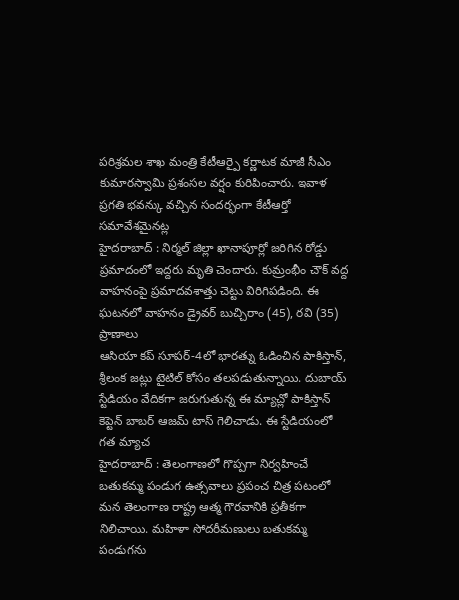పరిశ్రమల శాఖ మంత్రి కేటీఆర్పై కర్ణాటక మాజీ సీఎం కుమారస్వామి ప్రశంసల వర్షం కురిపించారు. ఇవాళ ప్రగతి భవన్కు వచ్చిన సందర్భంగా కేటీఆర్తో సమావేశమైనట్ల
హైదరాబాద్ : నిర్మల్ జిల్లా ఖానాపూర్లో జరిగిన రోడ్డు ప్రమాదంలో ఇద్దరు మృతి చెందారు. కుమ్రంభీం చౌక్ వద్ద వాహనంపై ప్రమాదవశాత్తు చెట్టు విరిగిపడింది. ఈ ఘటనలో వాహనం డ్రైవర్ బుచ్చిరాం (45), రవి (35) ప్రాణాలు
ఆసియా కప్ సూపర్-4లో భారత్ను ఓడించిన పాకిస్తాన్, శ్రీలంక జట్లు టైటిల్ కోసం తలపడుతున్నాయి. దుబాయ్ స్టేడియం వేదికగా జరుగుతున్న ఈ మ్యాచ్లో పాకిస్తాన్ కెప్టెన్ బాబర్ ఆజమ్ టాస్ గెలిచాడు. ఈ స్టేడియంలో గత మ్యాచ
హైదరాబాద్ : తెలంగాణలో గొప్పగా నిర్వహించే బతుకమ్మ పండుగ ఉత్సవాలు ప్రపంచ చిత్ర పటంలో మన తెలంగాణ రాష్ట్ర ఆత్మ గౌరవానికి ప్రతీకగా నిలిచాయి. మహిళా సోదరీమణులు బతుకమ్మ పండుగను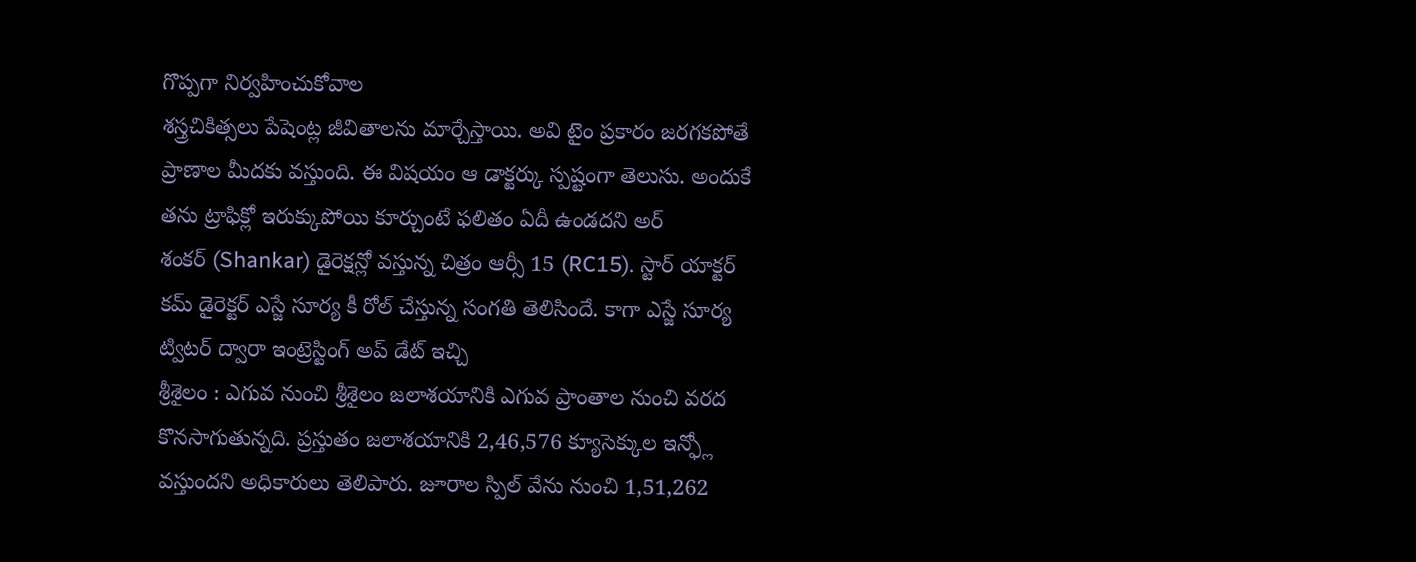గొప్పగా నిర్వహించుకోవాల
శస్త్రచికిత్సలు పేషెంట్ల జీవితాలను మార్చేస్తాయి. అవి టైం ప్రకారం జరగకపోతే ప్రాణాల మీదకు వస్తుంది. ఈ విషయం ఆ డాక్టర్కు స్పష్టంగా తెలుసు. అందుకే తను ట్రాఫిక్లో ఇరుక్కుపోయి కూర్చుంటే ఫలితం ఏదీ ఉండదని అర్
శంకర్ (Shankar) డైరెక్షన్లో వస్తున్న చిత్రం ఆర్సీ 15 (RC15). స్టార్ యాక్టర్ కమ్ డైరెక్టర్ ఎస్జే సూర్య కీ రోల్ చేస్తున్న సంగతి తెలిసిందే. కాగా ఎస్జే సూర్య ట్విటర్ ద్వారా ఇంట్రెస్టింగ్ అప్ డేట్ ఇచ్చి
శ్రీశైలం : ఎగువ నుంచి శ్రీశైలం జలాశయానికి ఎగువ ప్రాంతాల నుంచి వరద కొనసాగుతున్నది. ప్రస్తుతం జలాశయానికి 2,46,576 క్యూసెక్కుల ఇన్ఫ్లో వస్తుందని అధికారులు తెలిపారు. జూరాల స్పిల్ వేను నుంచి 1,51,262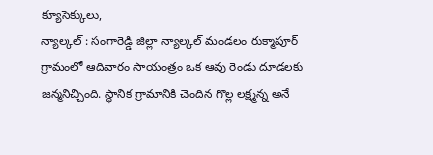క్యూసెక్కులు,
న్యాల్కల్ : సంగారెడ్డి జిల్లా న్యాల్కల్ మండలం రుక్మాపూర్ గ్రామంలో ఆదివారం సాయంత్రం ఒక ఆవు రెండు దూడలకు జన్మనిచ్చింది. స్థానిక గ్రామానికి చెందిన గొల్ల లక్ష్మన్న అనే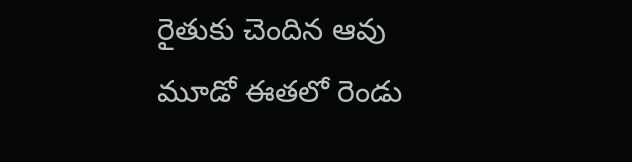రైతుకు చెందిన ఆవు మూడో ఈతలో రెండు